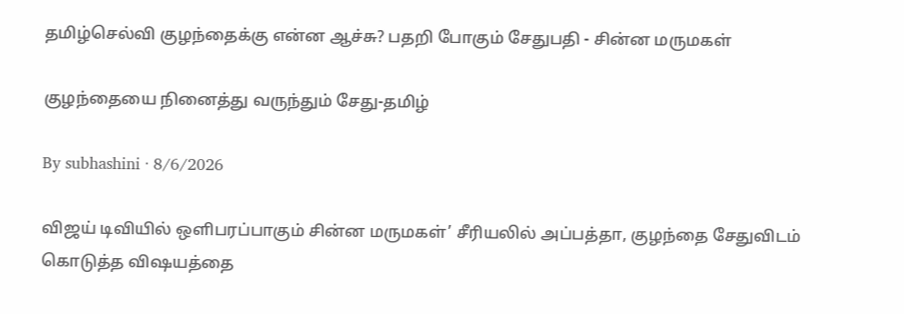தமிழ்செல்வி குழந்தைக்கு என்ன ஆச்சு? பதறி போகும் சேதுபதி - சின்ன மருமகள்

குழந்தையை நினைத்து வருந்தும் சேது-தமிழ்

By subhashini · 8/6/2026

விஜய் டிவியில் ஒளிபரப்பாகும் சின்ன மருமகள்’ சீரியலில் அப்பத்தா, குழந்தை சேதுவிடம் கொடுத்த விஷயத்தை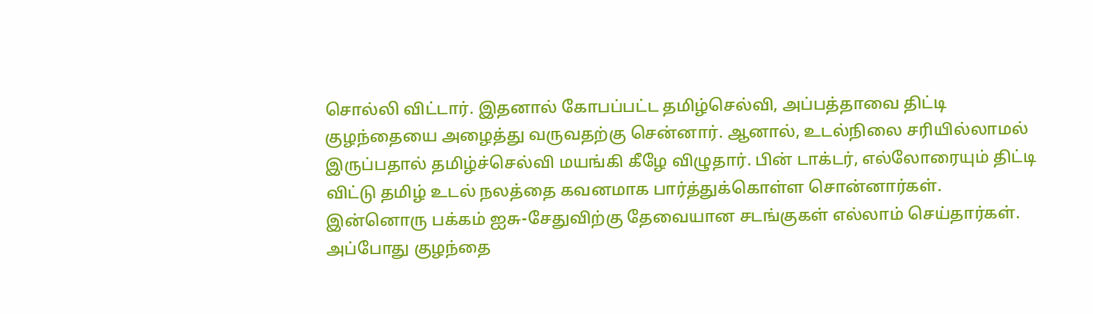சொல்லி விட்டார். இதனால் கோபப்பட்ட தமிழ்செல்வி, அப்பத்தாவை திட்டி குழந்தையை அழைத்து வருவதற்கு சென்னார். ஆனால், உடல்நிலை சரியில்லாமல் இருப்பதால் தமிழ்ச்செல்வி மயங்கி கீழே விழுதார். பின் டாக்டர், எல்லோரையும் திட்டி விட்டு தமிழ் உடல் நலத்தை கவனமாக பார்த்துக்கொள்ள சொன்னார்கள். இன்னொரு பக்கம் ஐசு-சேதுவிற்கு தேவையான சடங்குகள் எல்லாம் செய்தார்கள். அப்போது குழந்தை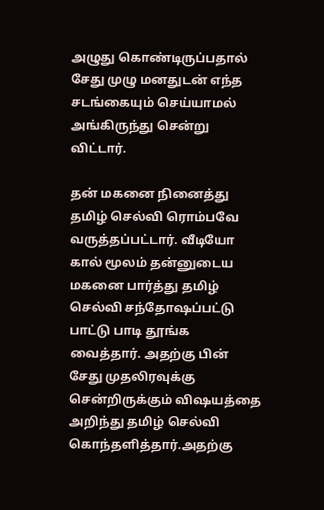அழுது கொண்டிருப்பதால் சேது முழு மனதுடன் எந்த சடங்கையும் செய்யாமல் அங்கிருந்து சென்று விட்டார்.

தன் மகனை நினைத்து தமிழ் செல்வி ரொம்பவே வருத்தப்பட்டார். வீடியோ கால் மூலம் தன்னுடைய மகனை பார்த்து தமிழ் செல்வி சந்தோஷப்பட்டு பாட்டு பாடி தூங்க வைத்தார். அதற்கு பின் சேது முதலிரவுக்கு சென்றிருக்கும் விஷயத்தை அறிந்து தமிழ் செல்வி கொந்தளித்தார்.அதற்கு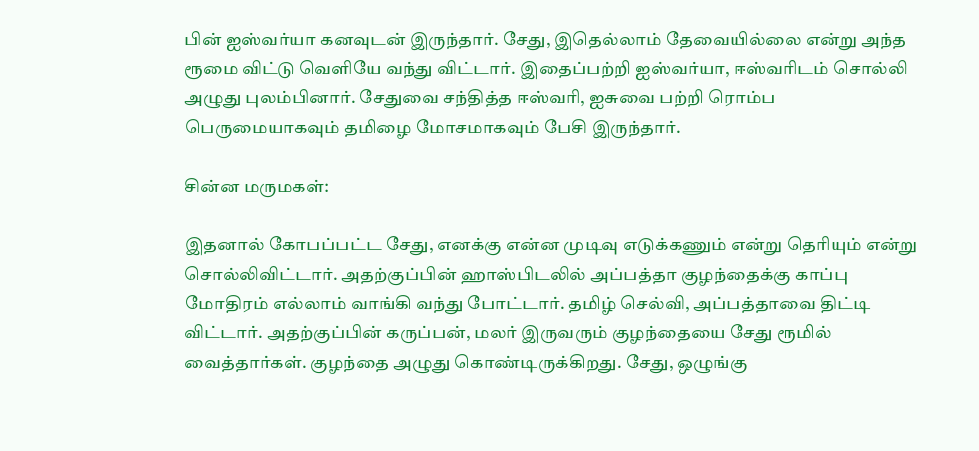பின் ஐஸ்வர்யா கனவுடன் இருந்தார். சேது, இதெல்லாம் தேவையில்லை என்று அந்த ரூமை விட்டு வெளியே வந்து விட்டார். இதைப்பற்றி ஐஸ்வர்யா, ஈஸ்வரிடம் சொல்லி அழுது புலம்பினார். சேதுவை சந்தித்த ஈஸ்வரி, ஐசுவை பற்றி ரொம்ப பெருமையாகவும் தமிழை மோசமாகவும் பேசி இருந்தார்.

சின்ன மருமகள்:

இதனால் கோபப்பட்ட சேது, எனக்கு என்ன முடிவு எடுக்கணும் என்று தெரியும் என்று சொல்லிவிட்டார். அதற்குப்பின் ஹாஸ்பிடலில் அப்பத்தா குழந்தைக்கு காப்பு மோதிரம் எல்லாம் வாங்கி வந்து போட்டார். தமிழ் செல்வி, அப்பத்தாவை திட்டி விட்டார். அதற்குப்பின் கருப்பன், மலர் இருவரும் குழந்தையை சேது ரூமில் வைத்தார்கள். குழந்தை அழுது கொண்டிருக்கிறது. சேது, ஒழுங்கு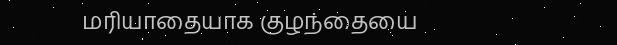மரியாதையாக குழந்தையை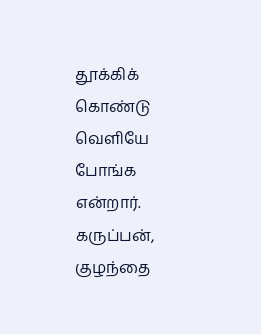தூக்கிக் கொண்டு வெளியே போங்க என்றார். கருப்பன், குழந்தை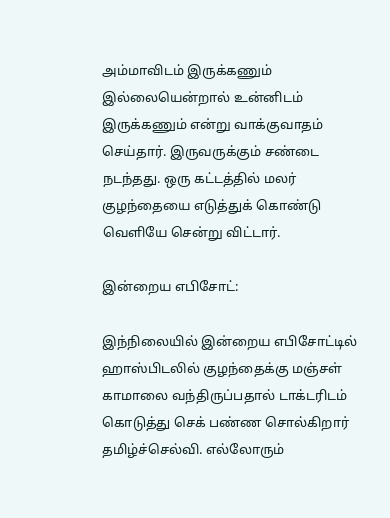அம்மாவிடம் இருக்கணும் இல்லையென்றால் உன்னிடம் இருக்கணும் என்று வாக்குவாதம் செய்தார். இருவருக்கும் சண்டை நடந்தது. ஒரு கட்டத்தில் மலர் குழந்தையை எடுத்துக் கொண்டு வெளியே சென்று விட்டார்.

இன்றைய எபிசோட்:

இந்நிலையில் இன்றைய எபிசோட்டில் ஹாஸ்பிடலில் குழந்தைக்கு மஞ்சள் காமாலை வந்திருப்பதால் டாக்டரிடம் கொடுத்து செக் பண்ண சொல்கிறார் தமிழ்ச்செல்வி. எல்லோரும்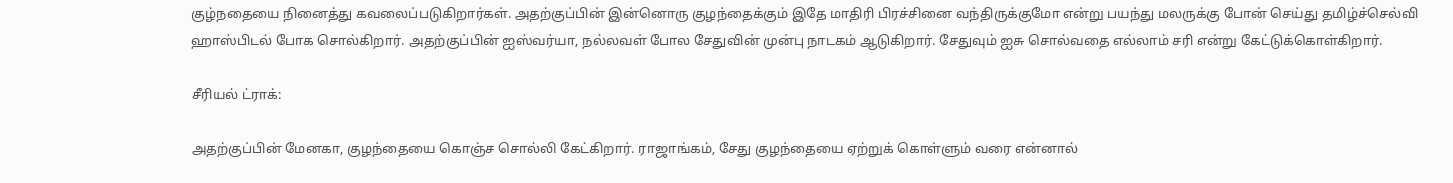குழ்நதையை நினைத்து கவலைப்படுகிறார்கள். அதற்குப்பின் இன்னொரு குழந்தைக்கும் இதே மாதிரி பிரச்சினை வந்திருக்குமோ என்று பயந்து மலருக்கு போன் செய்து தமிழ்ச்செல்வி ஹாஸ்பிடல் போக சொல்கிறார். அதற்குப்பின் ஐஸ்வர்யா, நல்லவள் போல சேதுவின் முன்பு நாடகம் ஆடுகிறார். சேதுவும் ஐசு சொல்வதை எல்லாம் சரி என்று கேட்டுக்கொள்கிறார்.

சீரியல் ட்ராக்:

அதற்குப்பின் மேனகா, குழந்தையை கொஞ்ச சொல்லி கேட்கிறார். ராஜாங்கம், சேது குழந்தையை ஏற்றுக் கொள்ளும் வரை என்னால்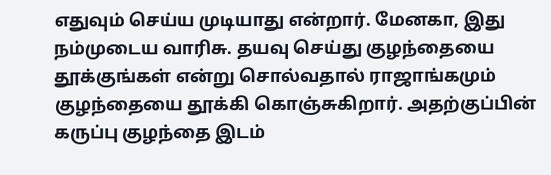எதுவும் செய்ய முடியாது என்றார். மேனகா, இது நம்முடைய வாரிசு. தயவு செய்து குழந்தையை தூக்குங்கள் என்று சொல்வதால் ராஜாங்கமும் குழந்தையை தூக்கி கொஞ்சுகிறார். அதற்குப்பின் கருப்பு குழந்தை இடம்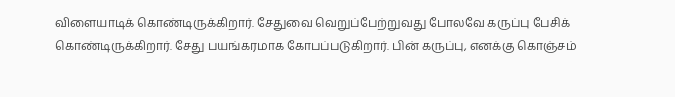விளையாடிக் கொண்டிருக்கிறார். சேதுவை வெறுப்பேற்றுவது போலவே கருப்பு பேசிக் கொண்டிருக்கிறார். சேது பயங்கரமாக கோபப்படுகிறார். பின் கருப்பு, எனக்கு கொஞ்சம்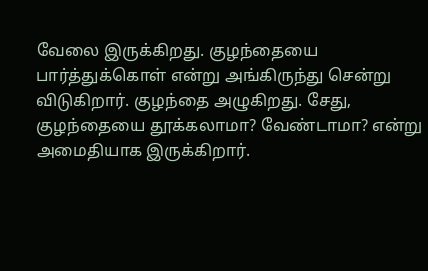வேலை இருக்கிறது. குழந்தையை பார்த்துக்கொள் என்று அங்கிருந்து சென்று விடுகிறார். குழந்தை அழுகிறது. சேது, குழந்தையை தூக்கலாமா? வேண்டாமா? என்று அமைதியாக இருக்கிறார்.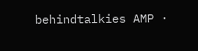behindtalkies AMP ·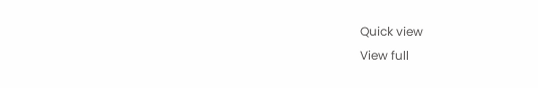Quick view
View full